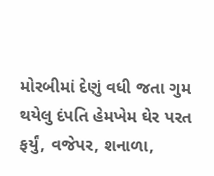મોરબીમાં દેણું વધી જતા ગુમ થયેલુ દંપતિ હેમખેમ ઘેર પરત ફર્યું, વજેપર, શનાળા,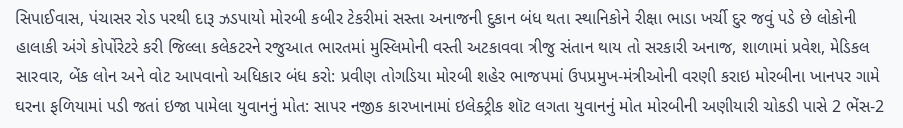સિપાઈવાસ, પંચાસર રોડ પરથી દારૂ ઝડપાયો મોરબી કબીર ટેકરીમાં સસ્તા અનાજની દુકાન બંધ થતા સ્થાનિકોને રીક્ષા ભાડા ખર્ચી દુર જવું પડે છે લોકોની હાલાકી અંગે કોર્પોરેટરે કરી જિલ્લા કલેકટરને રજુઆત ભારતમાં મુસ્લિમોની વસ્તી અટકાવવા ત્રીજુ સંતાન થાય તો સરકારી અનાજ, શાળામાં પ્રવેશ, મેડિકલ સારવાર, બેંક લોન અને વોટ આપવાનો અધિકાર બંધ કરો: પ્રવીણ તોગડિયા મોરબી શહેર ભાજપમાં ઉપપ્રમુખ-મંત્રીઓની વરણી કરાઇ મોરબીના ખાનપર ગામે ઘરના ફળિયામાં પડી જતાં ઇજા પામેલા યુવાનનું મોત: સાપર નજીક કારખાનામાં ઇલેક્ટ્રીક શૉટ લગતા યુવાનનું મોત મોરબીની અણીયારી ચોકડી પાસે 2 ભેંસ-2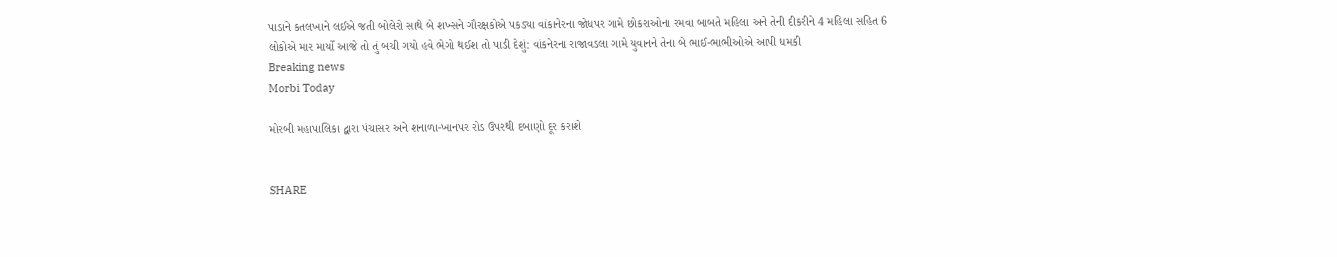પાડાને કતલખાને લઈએ જતી બોલેરો સાથે બે શખ્સને ગૌરક્ષકોએ પકડ્યા વાંકાનેરના જોધપર ગામે છોકરાઓના રમવા બાબતે મહિલા અને તેની દીકરીને 4 મહિલા સહિત 6 લોકોએ માર માર્યો આજે તો તું બચી ગયો હવે ભેગો થઈશ તો પાડી દેશું: વાંકનેરના રાજાવડલા ગામે યુવાનને તેના બે ભાઈ-ભાભીઓએ આપી ધમકી
Breaking news
Morbi Today

મોરબી મહાપાલિકા દ્બારા પંચાસર અને શનાળા-ખાનપર રોડ ઉપરથી દબાણો દૂર કરાશે


SHARE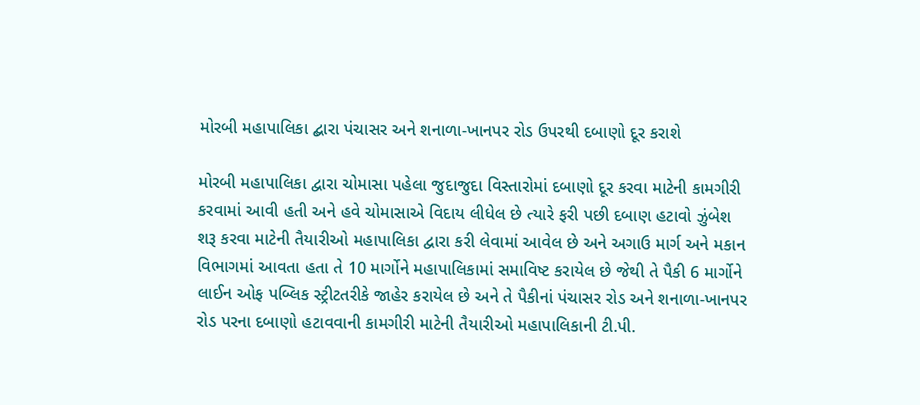મોરબી મહાપાલિકા દ્બારા પંચાસર અને શનાળા-ખાનપર રોડ ઉપરથી દબાણો દૂર કરાશે

મોરબી મહાપાલિકા દ્વારા ચોમાસા પહેલા જુદાજુદા વિસ્તારોમાં દબાણો દૂર કરવા માટેની કામગીરી કરવામાં આવી હતી અને હવે ચોમાસાએ વિદાય લીધેલ છે ત્યારે ફરી પછી દબાણ હટાવો ઝુંબેશ શરૂ કરવા માટેની તૈયારીઓ મહાપાલિકા દ્વારા કરી લેવામાં આવેલ છે અને અગાઉ માર્ગ અને મકાન વિભાગમાં આવતા હતા તે 10 માર્ગોને મહાપાલિકામાં સમાવિષ્ટ કરાયેલ છે જેથી તે પૈકી 6 માર્ગોને લાઈન ઓફ પબ્લિક સ્ટ્રીટતરીકે જાહેર કરાયેલ છે અને તે પૈકીનાં પંચાસર રોડ અને શનાળા-ખાનપર રોડ પરના દબાણો હટાવવાની કામગીરી માટેની તૈયારીઓ મહાપાલિકાની ટી.પી.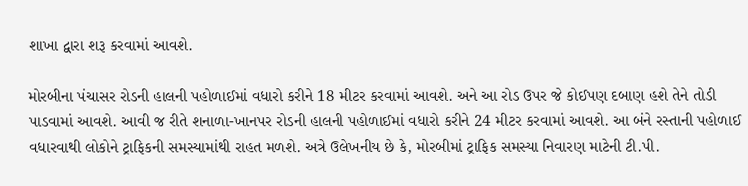શાખા દ્વારા શરૂ કરવામાં આવશે.

મોરબીના પંચાસર રોડની હાલની પહોળાઈમાં વધારો કરીને 18 મીટર કરવામાં આવશે. અને આ રોડ ઉપર જે કોઈપણ દબાણ હશે તેને તોડી પાડવામાં આવશે. આવી જ રીતે શનાળા-ખાનપર રોડની હાલની પહોળાઈમાં વધારો કરીને 24 મીટર કરવામાં આવશે. આ બંને રસ્તાની પહોળાઈ વધારવાથી લોકોને ટ્રાફિકની સમસ્યામાંથી રાહત મળશે. અત્રે ઉલેખનીય છે કે, મોરબીમાં ટ્રાફિક સમસ્યા નિવારણ માટેની ટી.પી.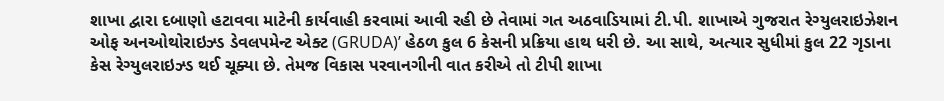શાખા દ્વારા દબાણો હટાવવા માટેની કાર્યવાહી કરવામાં આવી રહી છે તેવામાં ગત અઠવાડિયામાં ટી.પી. શાખાએ ગુજરાત રેગ્યુલરાઇઝેશન ઓફ અનઓથોરાઇઝ્ડ ડેવલપમેન્ટ એક્ટ (GRUDA)’ હેઠળ કુલ 6 કેસની પ્રક્રિયા હાથ ધરી છે. આ સાથે, અત્યાર સુધીમાં કુલ 22 ગૃડાના કેસ રેગ્યુલરાઇઝ્ડ થઈ ચૂક્યા છે. તેમજ વિકાસ પરવાનગીની વાત કરીએ તો ટીપી શાખા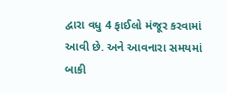દ્વારા વધુ 4 ફાઈલો મંજૂર કરવામાં આવી છે. અને આવનારા સમયમાં બાકી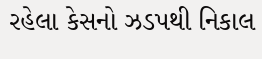રહેલા કેસનો ઝડપથી નિકાલ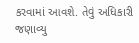કરવામાં આવશે. તેવું અધિકારી જણાવ્યુ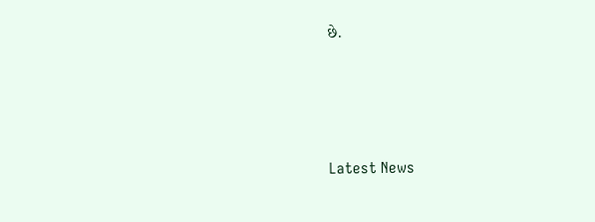છે.






Latest News